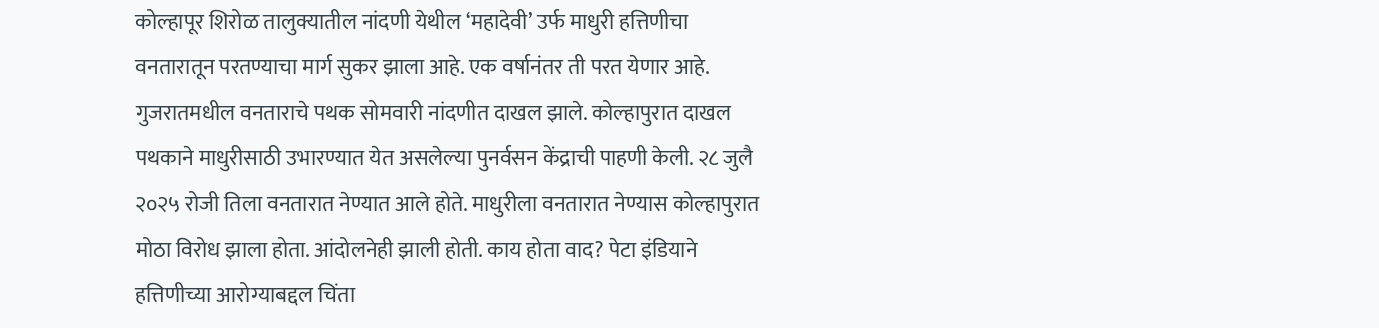कोल्हापूर शिरोळ तालुक्यातील नांदणी येथील ‘महादेवी’ उर्फ माधुरी हत्तिणीचा वनतारातून परतण्याचा मार्ग सुकर झाला आहे. एक वर्षानंतर ती परत येणार आहे. गुजरातमधील वनताराचे पथक सोमवारी नांदणीत दाखल झाले. कोल्हापुरात दाखल पथकाने माधुरीसाठी उभारण्यात येत असलेल्या पुनर्वसन केंद्राची पाहणी केली. २८ जुलै २०२५ रोजी तिला वनतारात नेण्यात आले होते. माधुरीला वनतारात नेण्यास कोल्हापुरात मोठा विरोध झाला होता. आंदोलनेही झाली होती. काय होता वाद? पेटा इंडियाने हत्तिणीच्या आरोग्याबद्दल चिंता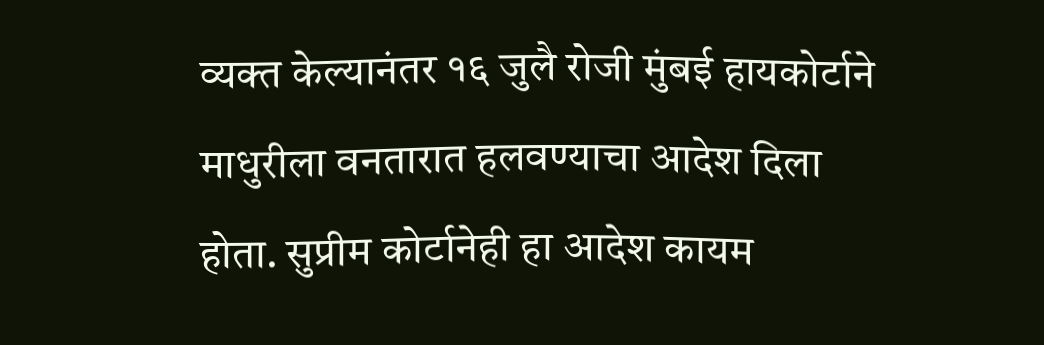व्यक्त केल्यानंतर १६ जुलै रोजी मुंबई हायकोर्टाने माधुरीला वनतारात हलवण्याचा आदेश दिला होता. सुप्रीम कोर्टानेही हा आदेश कायम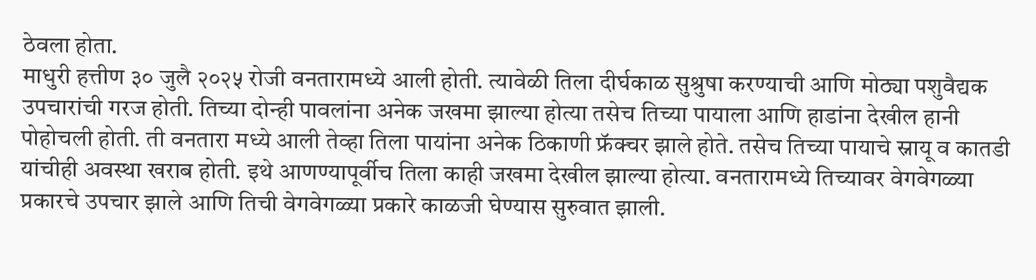ठेवला होता.
माधुरी हत्तीण ३० जुलै २०२५ रोजी वनतारामध्ये आली होती. त्यावेळी तिला दीर्घकाळ सुश्रुषा करण्याची आणि मोठ्या पशुवैद्यक उपचारांची गरज होती. तिच्या दोन्ही पावलांना अनेक जखमा झाल्या होत्या तसेच तिच्या पायाला आणि हाडांना देखील हानी पोहोचली होती. ती वनतारा मध्ये आली तेव्हा तिला पायांना अनेक ठिकाणी फ्रॅक्चर झाले होते. तसेच तिच्या पायाचे स्नायू व कातडी यांचीही अवस्था खराब होती. इथे आणण्यापूर्वीच तिला काही जखमा देखील झाल्या होत्या. वनतारामध्ये तिच्यावर वेगवेगळ्या प्रकारचे उपचार झाले आणि तिची वेगवेगळ्या प्रकारे काळजी घेण्यास सुरुवात झाली.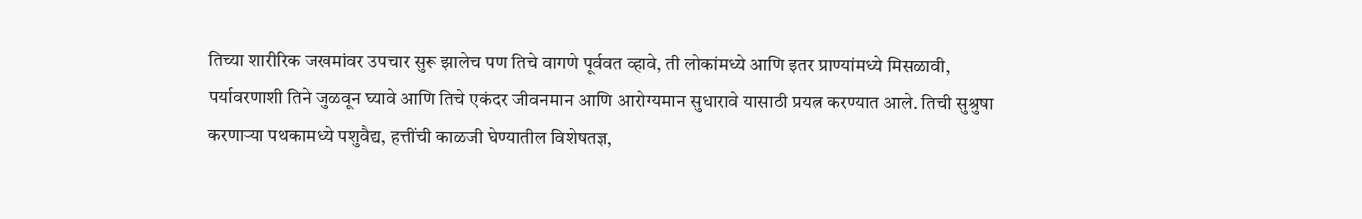तिच्या शारीरिक जखमांवर उपचार सुरू झालेच पण तिचे वागणे पूर्ववत व्हावे, ती लोकांमध्ये आणि इतर प्राण्यांमध्ये मिसळावी, पर्यावरणाशी तिने जुळवून घ्यावे आणि तिचे एकंदर जीवनमान आणि आरोग्यमान सुधारावे यासाठी प्रयत्न करण्यात आले. तिची सुश्रुषा करणाऱ्या पथकामध्ये पशुवैद्य, हत्तींची काळजी घेण्यातील विशेषतज्ञ,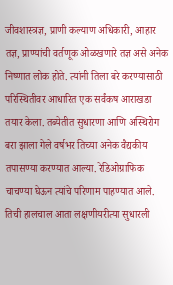जीवशास्त्रज्ञ, प्राणी कल्याण अधिकारी, आहार तज्ञ, प्राण्यांची वर्तणूक ओळखणारे तज्ञ असे अनेक निष्णात लोक होते. त्यांनी तिला बरे करण्यासाठी परिस्थितीवर आधारित एक सर्वंकष आराखडा तयार केला. तब्येतीत सुधारणा आणि अस्थिरोग बरा झाला गेले वर्षभर तिच्या अनेक वैद्यकीय तपासण्या करण्यात आल्या. रेडिओग्राफिक चाचण्या घेऊन त्यांचे परिणाम पाहण्यात आले. तिची हालचाल आता लक्षणीयरीत्या सुधारली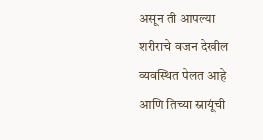असून ती आपल्या शरीराचे वजन देखील व्यवस्थित पेलत आहे आणि तिच्या स्नायूंची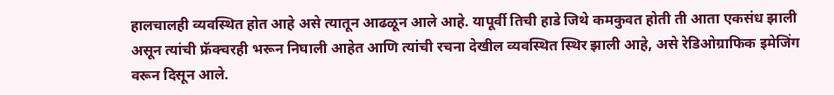हालचालही व्यवस्थित होत आहे असे त्यातून आढळून आले आहे. यापूर्वी तिची हाडे जिथे कमकुवत होती ती आता एकसंध झाली असून त्यांची फ्रॅक्चरही भरून निघाली आहेत आणि त्यांची रचना देखील व्यवस्थित स्थिर झाली आहे, असे रेडिओग्राफिक इमेजिंग वरून दिसून आले.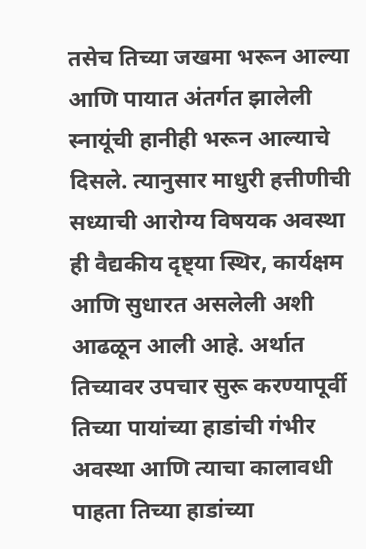तसेच तिच्या जखमा भरून आल्या आणि पायात अंतर्गत झालेली स्नायूंची हानीही भरून आल्याचे दिसले. त्यानुसार माधुरी हत्तीणीची सध्याची आरोग्य विषयक अवस्था ही वैद्यकीय दृष्ट्या स्थिर, कार्यक्षम आणि सुधारत असलेली अशी आढळून आली आहे. अर्थात तिच्यावर उपचार सुरू करण्यापूर्वी तिच्या पायांच्या हाडांची गंभीर अवस्था आणि त्याचा कालावधी पाहता तिच्या हाडांच्या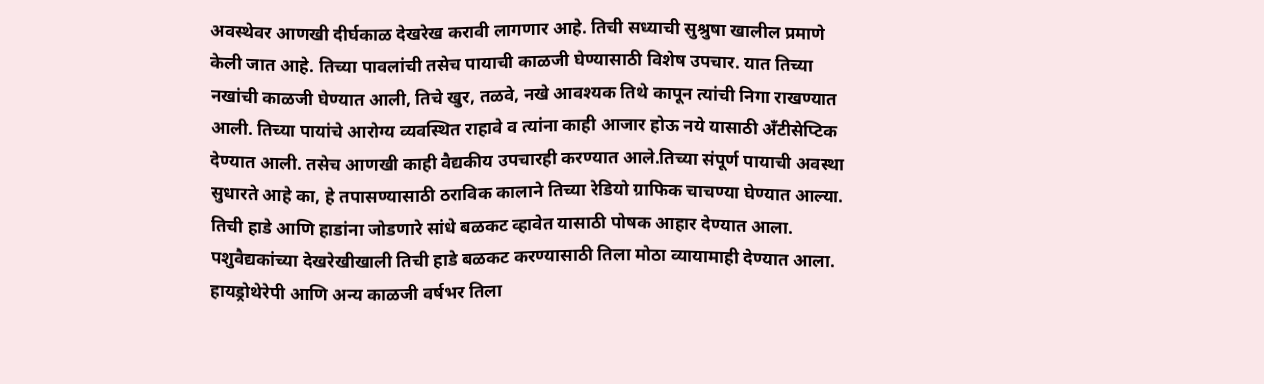अवस्थेवर आणखी दीर्घकाळ देखरेख करावी लागणार आहे. तिची सध्याची सुश्रुषा खालील प्रमाणे केली जात आहे. तिच्या पावलांची तसेच पायाची काळजी घेण्यासाठी विशेष उपचार. यात तिच्या नखांची काळजी घेण्यात आली, तिचे खुर, तळवे, नखे आवश्यक तिथे कापून त्यांची निगा राखण्यात आली. तिच्या पायांचे आरोग्य व्यवस्थित राहावे व त्यांना काही आजार होऊ नये यासाठी अँटीसेप्टिक देण्यात आली. तसेच आणखी काही वैद्यकीय उपचारही करण्यात आले.तिच्या संपूर्ण पायाची अवस्था सुधारते आहे का, हे तपासण्यासाठी ठराविक कालाने तिच्या रेडियो ग्राफिक चाचण्या घेण्यात आल्या. तिची हाडे आणि हाडांना जोडणारे सांधे बळकट व्हावेत यासाठी पोषक आहार देण्यात आला. पशुवैद्यकांच्या देखरेखीखाली तिची हाडे बळकट करण्यासाठी तिला मोठा व्यायामाही देण्यात आला. हायड्रोथेरेपी आणि अन्य काळजी वर्षभर तिला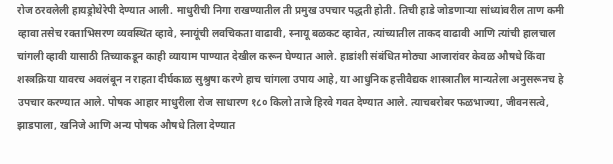रोज ठरवलेली हायड्रोथेरेपी देण्यात आली. माधुरीची निगा राखण्यातील ती प्रमुख उपचार पद्धती होती. तिची हाडे जोडणाऱ्या सांध्यांवरील ताण कमी व्हावा तसेच रक्ताभिसरण व्यवस्थित व्हावे, स्नायूंची लवचिकता वाढावी, स्नायू बळकट व्हावेत, त्यांच्यातील ताकद वाढावी आणि त्यांची हालचाल चांगली व्हावी यासाठी तिच्याकडून काही व्यायाम पाण्यात देखील करून घेण्यात आले. हाडांशी संबंधित मोठ्या आजारांवर केवळ औषधे किंवा शस्त्रक्रिया यावरच अवलंबून न राहता दीर्घकाळ सुश्रुषा करणे हाच चांगला उपाय आहे, या आधुनिक हत्तीवैद्यक शास्त्रातील मान्यतेला अनुसरूनच हे उपचार करण्यात आले. पोषक आहार माधुरीला रोज साधारण १८० किलो ताजे हिरवे गवत देण्यात आले. त्याचबरोबर फळभाज्या, जीवनसत्वे, झाडपाला, खनिजे आणि अन्य पोषक औषधे तिला देण्यात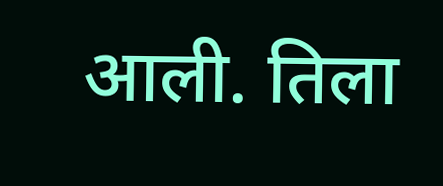आली. तिला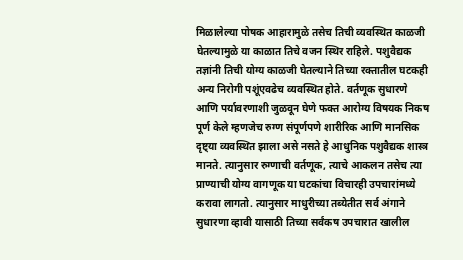मिळालेल्या पोषक आहारामुळे तसेच तिची व्यवस्थित काळजी घेतल्यामुळे या काळात तिचे वजन स्थिर राहिले. पशुवैद्यक तज्ञांनी तिची योग्य काळजी घेतल्याने तिच्या रक्तातील घटकही अन्य निरोगी पशूंएवढेच व्यवस्थित होते. वर्तणूक सुधारणे आणि पर्यावरणाशी जुळवून घेणे फक्त आरोग्य विषयक निकष पूर्ण केले म्हणजेच रुग्ण संपूर्णपणे शारीरिक आणि मानसिक दृष्ट्या व्यवस्थित झाला असे नसते हे आधुनिक पशुवैद्यक शास्त्र मानते. त्यानुसार रुग्णाची वर्तणूक, त्याचे आकलन तसेच त्या प्राण्याची योग्य वागणूक या घटकांचा विचारही उपचारांमध्ये करावा लागतो. त्यानुसार माधुरीच्या तब्येतीत सर्व अंगाने सुधारणा व्हावी यासाठी तिच्या सर्वंकष उपचारात खालील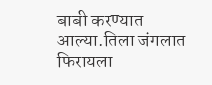बाबी करण्यात आल्या.तिला जंगलात फिरायला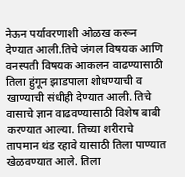नेऊन पर्यावरणाशी ओळख करून देण्यात आली.तिचे जंगल विषयक आणि वनस्पती विषयक आकलन वाढण्यासाठी तिला हुंगून झाडपाला शोधण्याची व खाण्याची संधीही देण्यात आली. तिचे वासाचे ज्ञान वाढवण्यासाठी विशेष बाबी करण्यात आल्या. तिच्या शरीराचे तापमान थंड रहावे यासाठी तिला पाण्यात खेळवण्यात आले. तिला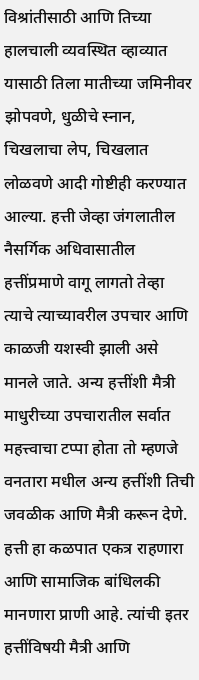विश्रांतीसाठी आणि तिच्या हालचाली व्यवस्थित व्हाव्यात यासाठी तिला मातीच्या जमिनीवर झोपवणे, धुळीचे स्नान, चिखलाचा लेप, चिखलात लोळवणे आदी गोष्टीही करण्यात आल्या. हत्ती जेव्हा जंगलातील नैसर्गिक अधिवासातील हत्तींप्रमाणे वागू लागतो तेव्हा त्याचे त्याच्यावरील उपचार आणि काळजी यशस्वी झाली असे मानले जाते. अन्य हत्तींशी मैत्री माधुरीच्या उपचारातील सर्वात महत्त्वाचा टप्पा होता तो म्हणजे वनतारा मधील अन्य हत्तींशी तिची जवळीक आणि मैत्री करून देणे. हत्ती हा कळपात एकत्र राहणारा आणि सामाजिक बांधिलकी मानणारा प्राणी आहे. त्यांची इतर हत्तींविषयी मैत्री आणि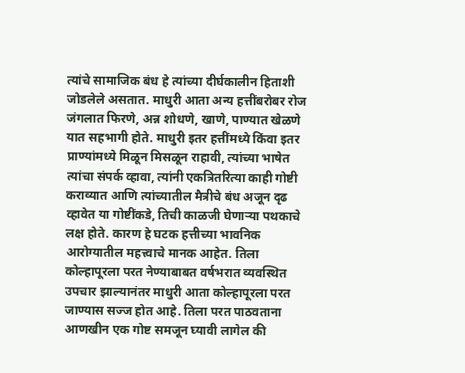त्यांचे सामाजिक बंध हे त्यांच्या दीर्घकालीन हिताशी जोडलेले असतात. माधुरी आता अन्य हत्तींबरोबर रोज जंगलात फिरणे, अन्न शोधणे, खाणे, पाण्यात खेळणे यात सहभागी होते. माधुरी इतर हत्तींमध्ये किंवा इतर प्राण्यांमध्ये मिळून मिसळून राहावी, त्यांच्या भाषेत त्यांचा संपर्क व्हावा, त्यांनी एकत्रितरित्या काही गोष्टी कराव्यात आणि त्यांच्यातील मैत्रीचे बंध अजून दृढ व्हावेत या गोष्टींकडे, तिची काळजी घेणाऱ्या पथकाचे लक्ष होते. कारण हे घटक हत्तीच्या भावनिक आरोग्यातील महत्त्वाचे मानक आहेत. तिला कोल्हापूरला परत नेण्याबाबत वर्षभरात व्यवस्थित उपचार झाल्यानंतर माधुरी आता कोल्हापूरला परत जाण्यास सज्ज होत आहे. तिला परत पाठवताना आणखीन एक गोष्ट समजून घ्यावी लागेल की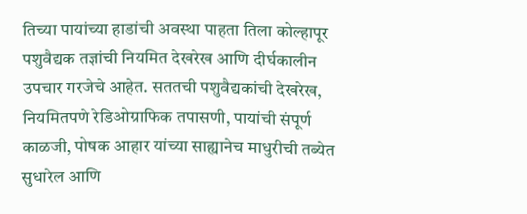तिच्या पायांच्या हाडांची अवस्था पाहता तिला कोल्हापूर पशुवैद्यक तज्ञांची नियमित देखरेख आणि दीर्घकालीन उपचार गरजेचे आहेत. सततची पशुवैद्यकांची देखरेख, नियमितपणे रेडिओग्राफिक तपासणी, पायांची संपूर्ण काळजी, पोषक आहार यांच्या साह्यानेच माधुरीची तब्येत सुधारेल आणि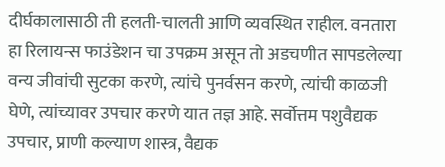दीर्घकालासाठी ती हलती-चालती आणि व्यवस्थित राहील. वनतारा हा रिलायन्स फाउंडेशन चा उपक्रम असून तो अडचणीत सापडलेल्या वन्य जीवांची सुटका करणे, त्यांचे पुनर्वसन करणे, त्यांची काळजी घेणे, त्यांच्यावर उपचार करणे यात तज्ञ आहे. सर्वोत्तम पशुवैद्यक उपचार, प्राणी कल्याण शास्त्र, वैद्यक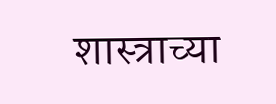शास्त्राच्या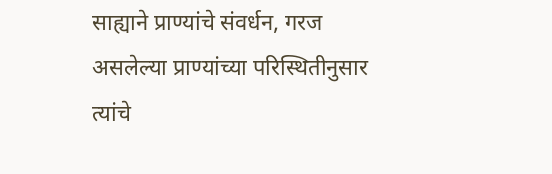साह्याने प्राण्यांचे संवर्धन, गरज असलेल्या प्राण्यांच्या परिस्थितीनुसार त्यांचे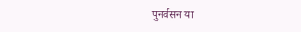पुनर्वसन या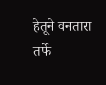हेतूने वनतारा तर्फे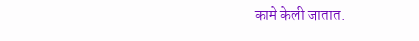कामे केली जातात.